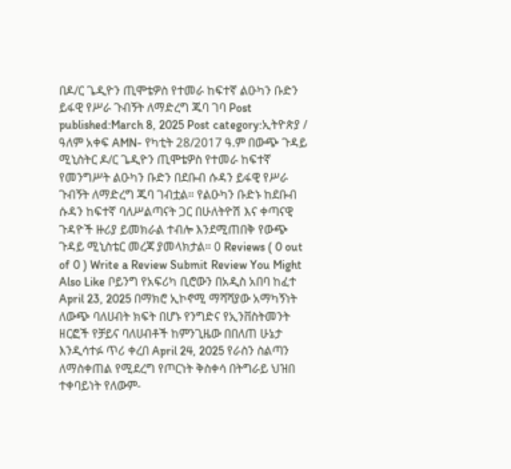በዶ/ር ጌዲዮን ጢሞቴዎስ የተመራ ከፍተኛ ልዑካን ቡድን ይፋዊ የሥራ ጉብኝት ለማድረግ ጁባ ገባ Post published:March 8, 2025 Post category:ኢትዮጵያ / ዓለም አቀፍ AMN- የካቲት 28/2017 ዓ.ም በውጭ ጉዳይ ሚኒስትር ዶ/ር ጌዲዮን ጢሞቴዎስ የተመራ ከፍተኛ የመንግሥት ልዑካን ቡድን በደቡብ ሱዳን ይፋዊ የሥራ ጉብኝት ለማድረግ ጁባ ገብቷል። የልዑካን ቡድኑ ከደቡብ ሱዳን ከፍተኛ ባለሥልጣናት ጋር በሁለትዮሽ እና ቀጣናዊ ጉዳዮች ዙሪያ ይመክራል ተብሎ እንደሚጠበቅ የውጭ ጉዳይ ሚኒስቴር መረጃ ያመላክታል። 0 Reviews ( 0 out of 0 ) Write a Review Submit Review You Might Also Like ቦይንግ የአፍሪካ ቢሮውን በአዲስ አበባ ከፈተ April 23, 2025 በማክሮ ኢኮኖሚ ማሻሻያው አማካኝነት ለውጭ ባለሀብት ክፍት በሆኑ የንግድና የኢንቨስትመንት ዘርፎች የቻይና ባለሀብቶች ከምንጊዜው በበለጠ ሁኔታ እንዲሳተፉ ጥሪ ቀረበ April 24, 2025 የራስን ስልጣን ለማስቀጠል የሚደረግ የጦርነት ቅስቀሳ በትግራይ ህዝበ ተቀባይነት የለውም-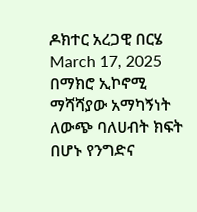ዶክተር አረጋዊ በርሄ March 17, 2025
በማክሮ ኢኮኖሚ ማሻሻያው አማካኝነት ለውጭ ባለሀብት ክፍት በሆኑ የንግድና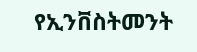የኢንቨስትመንት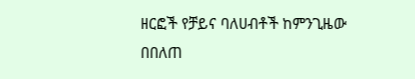ዘርፎች የቻይና ባለሀብቶች ከምንጊዜው በበለጠ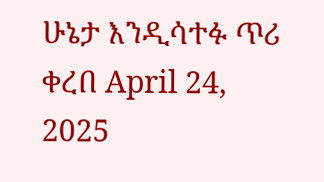ሁኔታ እንዲሳተፉ ጥሪ ቀረበ April 24, 2025